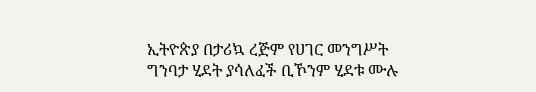ኢትዮጵያ በታሪኳ ረጅም የሀገር መንግሥት ግንባታ ሂደት ያሳለፈች ቢኾንም ሂደቱ ሙሉ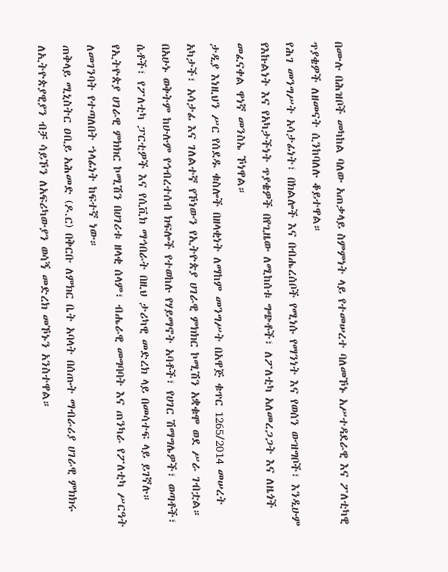በሙሉ በሕዝቦች መካከል ባለው አጠቃላይ ስምምነት ላይ የተመሠረተ ባለመኾኑ አሥተዳደራዊ እና ፖለቲካዊ ጥያቄዎች ለዘመናት ሲንከባለሉ ቆይተዋል።
የሕገ መንግሥት አሳታፊነት፣ በክልሎች እና በብሔረሰቦች የሚነሱ የማንነት እና የወሰን ውዝግቦች፣ እንዲሁም የእኩልነት እና የአካታችነት ጥያቄዎች በየጊዜው ለሚከሰቱ ግጭቶች፣ ለፖለቲካ አለመረጋጋት እና ለዜጎች መፈናቀል ዋነኛ መንስኤ ኾነዋል።
ታዲያ እነዚህን ሥር የሰደዱ ቁስሎች በዘላቂነት ለማከም መንግሥት በአዋጅ ቁጥር 1265/2014 መሠረት አካታች፣ አሳታፊ እና ገለልተኛ የኾነውን የኢትዮጵያ ሀገራዊ ምክክር ኮሚሽን አቋቁሞ ወደ ሥራ ገብቷል።
በአሁኑ ወቅትም ከሁሉም የኅብረተሰብ ክፍሎች የተወከሉ የሃይማኖት አባቶች፣ የሀገር ሽማግሌዎች፣ ወጣቶች፣ ሴቶች፣ የፖለቲካ ፓርቲዎች እና የሲቪክ ማኅበራት በዚህ ታሪካዊ መድረክ ላይ በመሳተፍ ላይ ይገኛሉ።
የኢትዮጵያ ሀገራዊ ምክክር ኮሚሽን በሀገሪቱ ዘላቂ ሰላም፣ ብሔራዊ መግባባት እና ጠንካራ የፖለቲካ ሥርዓት ለመገንባት የተጣለበት ኀላፊነት ከፍተኛ ነው።
ጠቅላይ ሚኒስትር ዐቢይ አሕመድ (ዶ.ር) በቅርቡ ለምክር ቤት አባላት በሰጡት ማብራሪያ ሀገራዊ ምክክሩ ለኢትዮጵያዊያን ብቻ ሳይኾን ለአፍሪካውያን ወሳኝ መድረክ መኾኑን አንስተዋል።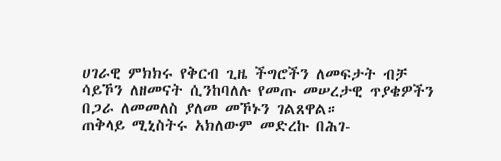ሀገራዊ ምክክሩ የቅርብ ጊዜ ችግሮችን ለመፍታት ብቻ ሳይኾን ለዘመናት ሲንከባለሉ የመጡ መሠረታዊ ጥያቄዎችን በጋራ ለመመለስ ያለመ መኾኑን ገልጸዋል።
ጠቅላይ ሚኒስትሩ አክለውም መድረኩ በሕገ-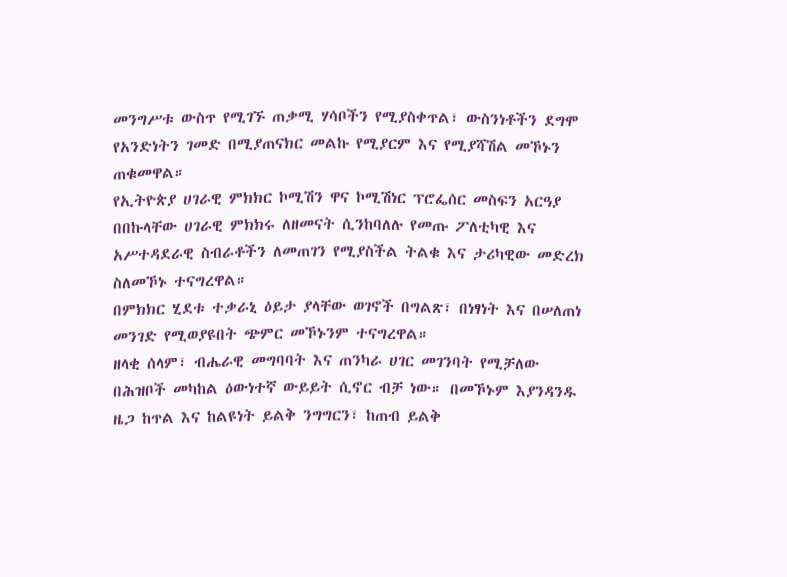መንግሥቱ ውስጥ የሚገኙ ጠቃሚ ሃሳቦችን የሚያስቀጥል፣ ውስንነቶችን ደግሞ የአንድነትን ገመድ በሚያጠናክር መልኩ የሚያርም እና የሚያሻሽል መኾኑን ጠቁመዋል።
የኢትዮጵያ ሀገራዊ ምክክር ኮሚሽን ዋና ኮሚሽነር ፕሮፌሰር መስፍን አርዓያ በበኩላቸው ሀገራዊ ምክክሩ ለዘመናት ሲንከባለሉ የመጡ ፖለቲካዊ እና አሥተዳደራዊ ስብራቶችን ለመጠገን የሚያስችል ትልቁ እና ታሪካዊው መድረክ ስለመኾኑ ተናግረዋል።
በምክክር ሂደቱ ተቃራኒ ዕይታ ያላቸው ወገኖች በግልጽ፣ በነፃነት እና በሠለጠነ መንገድ የሚወያዩበት ጭምር መኾኑንም ተናግረዋል።
ዘላቂ ሰላም፣ ብሔራዊ መግባባት እና ጠንካራ ሀገር መገንባት የሚቻለው በሕዝቦች መካከል ዕውነተኛ ውይይት ሲኖር ብቻ ነው። በመኾኑም እያንዳንዱ ዜጋ ከጥል እና ከልዩነት ይልቅ ንግግርን፣ ከጠብ ይልቅ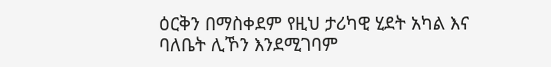ዕርቅን በማስቀደም የዚህ ታሪካዊ ሂደት አካል እና ባለቤት ሊኾን እንደሚገባም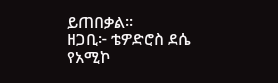ይጠበቃል።
ዘጋቢ፦ ቴዎድሮስ ደሴ
የአሚኮ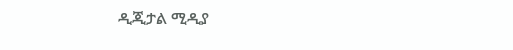ዲጂታል ሚዲያ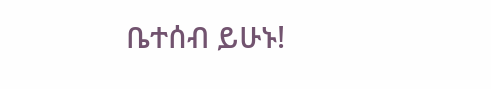ቤተሰብ ይሁኑ!